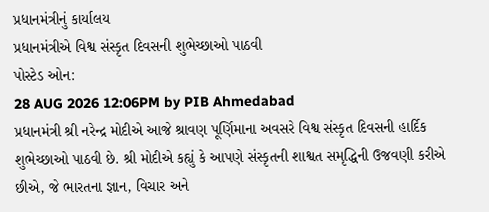પ્રધાનમંત્રીનું કાર્યાલય
પ્રધાનમંત્રીએ વિશ્વ સંસ્કૃત દિવસની શુભેચ્છાઓ પાઠવી
પોસ્ટેડ ઓન:
28 AUG 2026 12:06PM by PIB Ahmedabad
પ્રધાનમંત્રી શ્રી નરેન્દ્ર મોદીએ આજે શ્રાવણ પૂર્ણિમાના અવસરે વિશ્વ સંસ્કૃત દિવસની હાર્દિક શુભેચ્છાઓ પાઠવી છે. શ્રી મોદીએ કહ્યું કે આપણે સંસ્કૃતની શાશ્વત સમૃદ્ધિની ઉજવણી કરીએ છીએ, જે ભારતના જ્ઞાન, વિચાર અને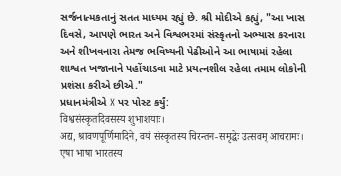સર્જનાત્મકતાનું સતત માધ્યમ રહ્યું છે. શ્રી મોદીએ કહ્યું, "આ ખાસ દિવસે, આપણે ભારત અને વિશ્વભરમાં સંસ્કૃતનો અભ્યાસ કરનારા અને શીખવનારા તેમજ ભવિષ્યની પેઢીઓને આ ભાષામાં રહેલા શાશ્વત ખજાનાને પહોંચાડવા માટે પ્રયત્નશીલ રહેલા તમામ લોકોની પ્રશંસા કરીએ છીએ."
પ્રધાનમંત્રીએ X પર પોસ્ટ કર્યું:
विश्वसंस्कृतदिवसस्य शुभाशयाः।
अद्य, श्रावणपूर्णिमादिने, वयं संस्कृतस्य चिरन्तन-समृद्धेः उत्सवम् आचरामः। एषा भाषा भारतस्य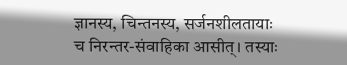ज्ञानस्य, चिन्तनस्य, सर्जनशीलतायाः च निरन्तर-संवाहिका आसीत्। तस्याः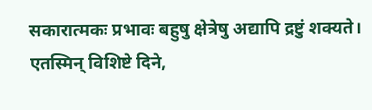सकारात्मकः प्रभावः बहुषु क्षेत्रेषु अद्यापि द्रष्टुं शक्यते।
एतस्मिन् विशिष्टे दिने,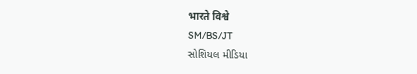भारते विश्वे
SM/BS/JT
સોશિયલ મીડિયા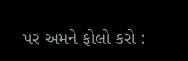પર અમને ફોલો કરો :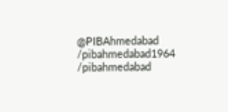@PIBAhmedabad
/pibahmedabad1964
/pibahmedabad